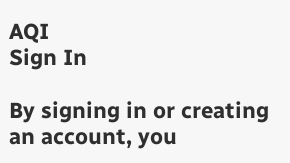AQI
Sign In

By signing in or creating an account, you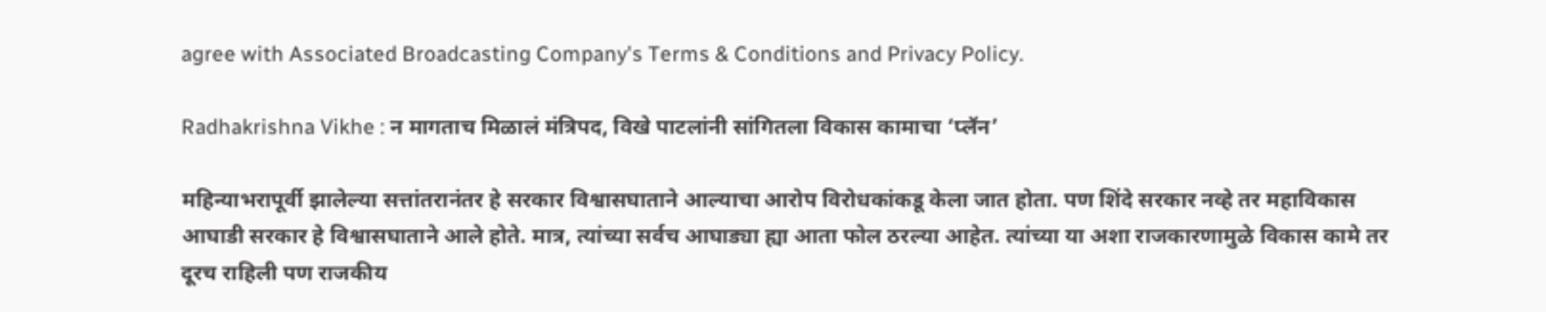agree with Associated Broadcasting Company's Terms & Conditions and Privacy Policy.

Radhakrishna Vikhe : न मागताच मिळालं मंत्रिपद, विखे पाटलांनी सांगितला विकास कामाचा ‘प्लॅन’

महिन्याभरापूर्वी झालेल्या सत्तांतरानंतर हे सरकार विश्वासघाताने आल्याचा आरोप विरोधकांकडू केला जात होता. पण शिंदे सरकार नव्हे तर महाविकास आघाडी सरकार हे विश्वासघाताने आले होते. मात्र, त्यांच्या सर्वच आघाड्या ह्या आता फोल ठरल्या आहेत. त्यांच्या या अशा राजकारणामुळे विकास कामे तर दूरच राहिली पण राजकीय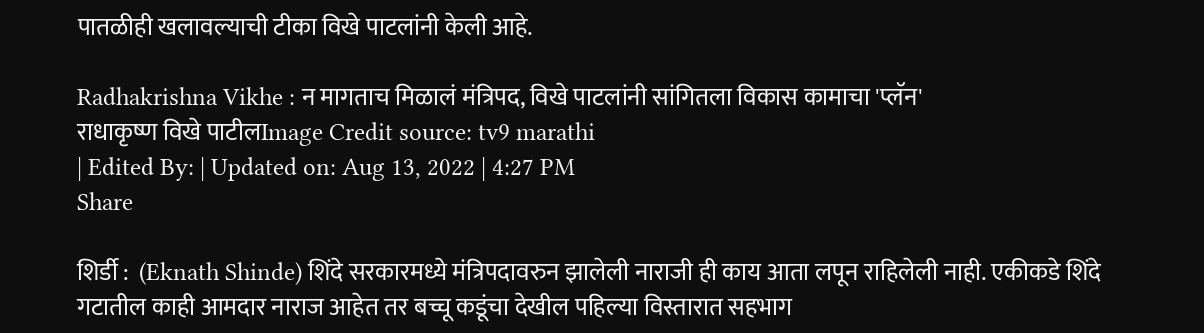पातळीही खलावल्याची टीका विखे पाटलांनी केली आहे.

Radhakrishna Vikhe : न मागताच मिळालं मंत्रिपद, विखे पाटलांनी सांगितला विकास कामाचा 'प्लॅन'
राधाकृष्ण विखे पाटीलImage Credit source: tv9 marathi
| Edited By: | Updated on: Aug 13, 2022 | 4:27 PM
Share

शिर्डी :  (Eknath Shinde) शिंदे सरकारमध्ये मंत्रिपदावरुन झालेली नाराजी ही काय आता लपून राहिलेली नाही. एकीकडे शिंदे गटातील काही आमदार नाराज आहेत तर बच्चू कडूंचा देखील पहिल्या विस्तारात सहभाग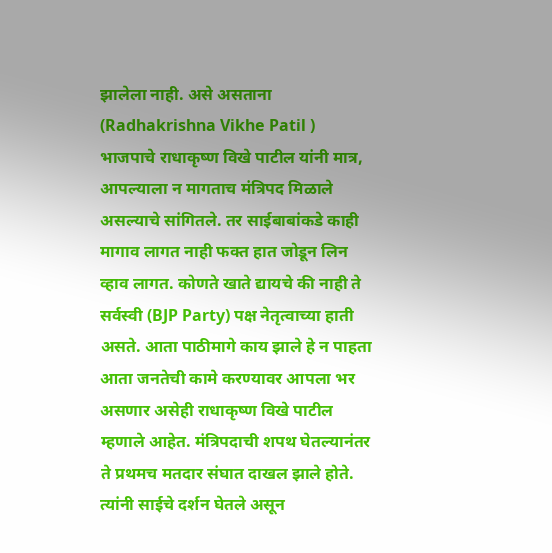झालेला नाही. असे असताना (Radhakrishna Vikhe Patil ) भाजपाचे राधाकृष्ण विखे पाटील यांनी मात्र, आपल्याला न मागताच मंत्रिपद मिळाले असल्याचे सांगितले. तर साईबाबांकडे काही मागाव लागत नाही फक्त हात जोडून लिन व्हाव लागत. कोणते खाते द्यायचे की नाही ते सर्वस्वी (BJP Party) पक्ष नेतृत्वाच्या हाती असते. आता पाठीमागे काय झाले हे न पाहता आता जनतेची कामे करण्यावर आपला भर असणार असेही राधाकृष्ण विखे पाटील म्हणाले आहेत. मंत्रिपदाची शपथ घेतल्यानंतर ते प्रथमच मतदार संघात दाखल झाले होते. त्यांनी साईचे दर्शन घेतले असून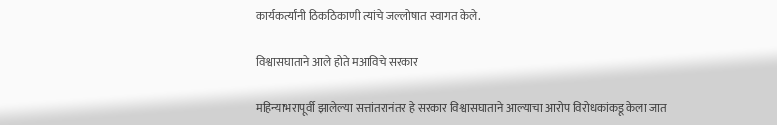कार्यकर्त्यांनी ठिकठिकाणी त्यांचे जल्लोषात स्वागत केले.

विश्वासघाताने आले होते मआविचे सरकार

महिन्याभरापूर्वी झालेल्या सत्तांतरानंतर हे सरकार विश्वासघाताने आल्याचा आरोप विरोधकांकडू केला जात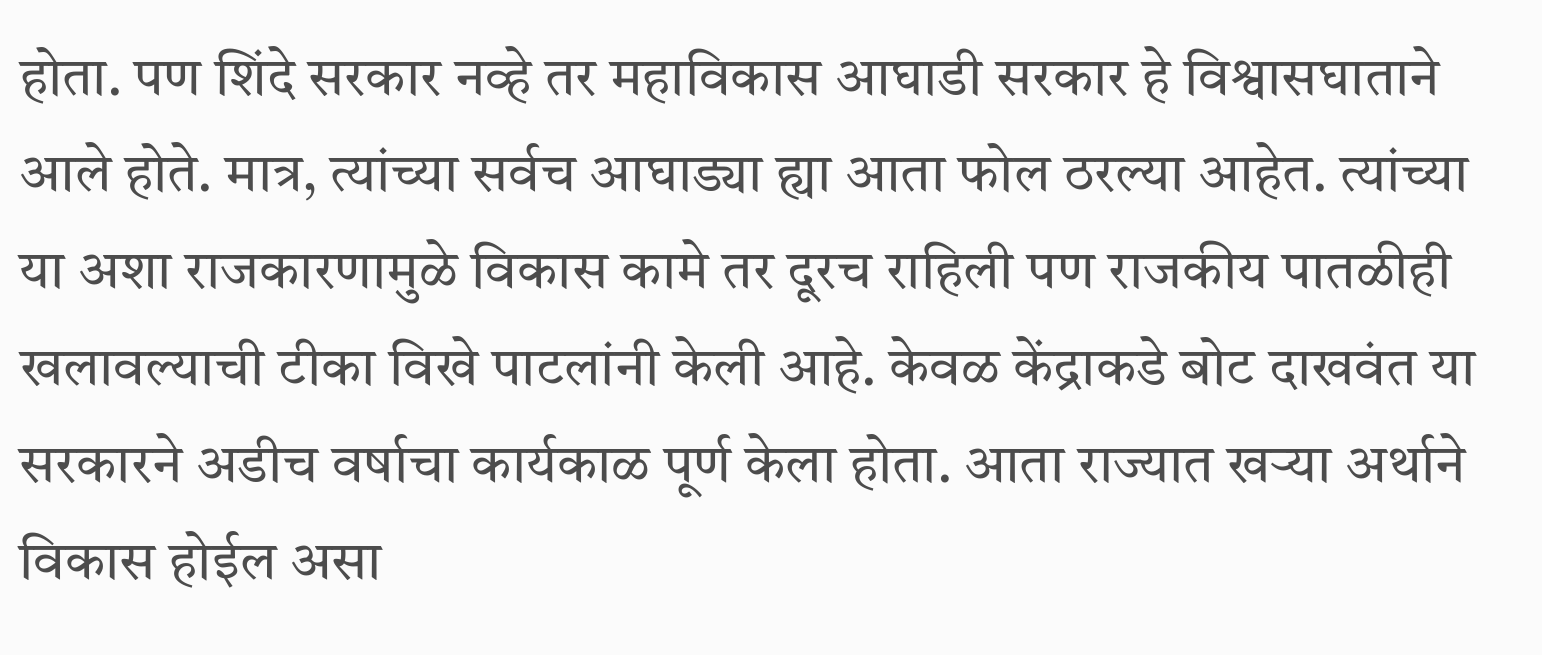होता. पण शिंदे सरकार नव्हे तर महाविकास आघाडी सरकार हे विश्वासघाताने आले होते. मात्र, त्यांच्या सर्वच आघाड्या ह्या आता फोल ठरल्या आहेत. त्यांच्या या अशा राजकारणामुळे विकास कामे तर दूरच राहिली पण राजकीय पातळीही खलावल्याची टीका विखे पाटलांनी केली आहे. केवळ केंद्राकडे बोट दाखवंत या सरकारने अडीच वर्षाचा कार्यकाळ पूर्ण केला होता. आता राज्यात खऱ्या अर्थाने विकास होईल असा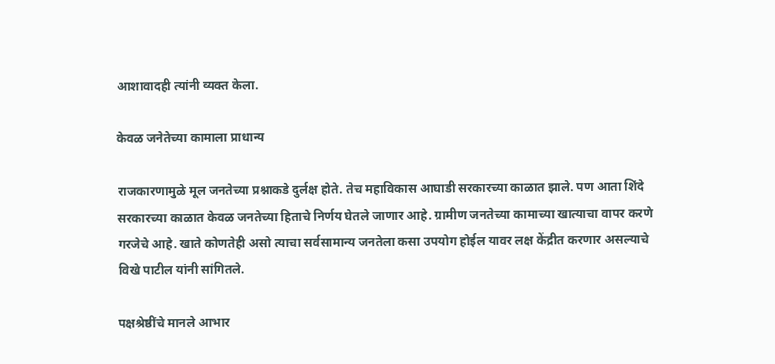आशावादही त्यांनी व्यक्त केला.

केवळ जनेतेच्या कामाला प्राधान्य

राजकारणामुळे मूल जनतेच्या प्रश्नाकडे दुर्लक्ष होते. तेच महाविकास आघाडी सरकारच्या काळात झाले. पण आता शिंदे सरकारच्या काळात केवळ जनतेच्या हिताचे निर्णय घेतले जाणार आहे. ग्रामीण जनतेच्या कामाच्या खात्याचा वापर करणे गरजेचे आहे. खाते कोणतेही असो त्याचा सर्वसामान्य जनतेला कसा उपयोग होईल यावर लक्ष केंद्रीत करणार असल्याचे विखे पाटील यांनी सांगितले.

पक्षश्रेष्ठींचे मानले आभार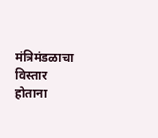मंत्रिमंडळाचा विस्तार होताना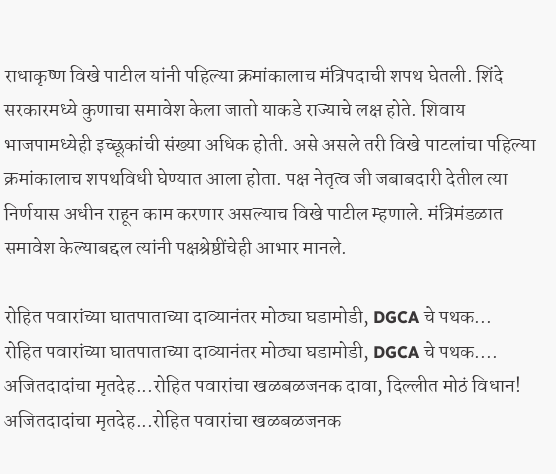राधाकृष्ण विखे पाटील यांनी पहिल्या क्रमांकालाच मंत्रिपदाची शपथ घेतली. शिंदे सरकारमध्ये कुणाचा समावेश केला जातो याकडे राज्याचे लक्ष होते. शिवाय भाजपामध्येही इच्छूकांची संख्या अधिक होती. असे असले तरी विखे पाटलांचा पहिल्या क्रमांकालाच शपथविधी घेण्यात आला होता. पक्ष नेतृत्व जी जबाबदारी देतील त्या निर्णयास अधीन राहून काम करणार असल्याच विखे पाटील म्हणाले. मंत्रिमंडळात समावेश केल्याबद्दल त्यांनी पक्षश्रेष्ठींचेही आभार मानले.

रोहित पवारांच्या घातपाताच्या दाव्यानंतर मोठ्या घडामोडी, DGCA चे पथक...
रोहित पवारांच्या घातपाताच्या दाव्यानंतर मोठ्या घडामोडी, DGCA चे पथक....
अजितदादांचा मृतदेह...रोहित पवारांचा खळबळजनक दावा, दिल्लीत मोठं विधान!
अजितदादांचा मृतदेह...रोहित पवारांचा खळबळजनक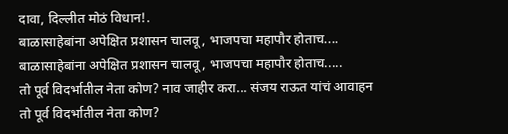दावा, दिल्लीत मोठं विधान!.
बाळासाहेबांना अपेक्षित प्रशासन चालवू, भाजपचा महापौर होताच....
बाळासाहेबांना अपेक्षित प्रशासन चालवू, भाजपचा महापौर होताच.....
तो पूर्व विदर्भातील नेता कोण? नाव जाहीर करा... संजय राऊत यांचं आवाहन
तो पूर्व विदर्भातील नेता कोण?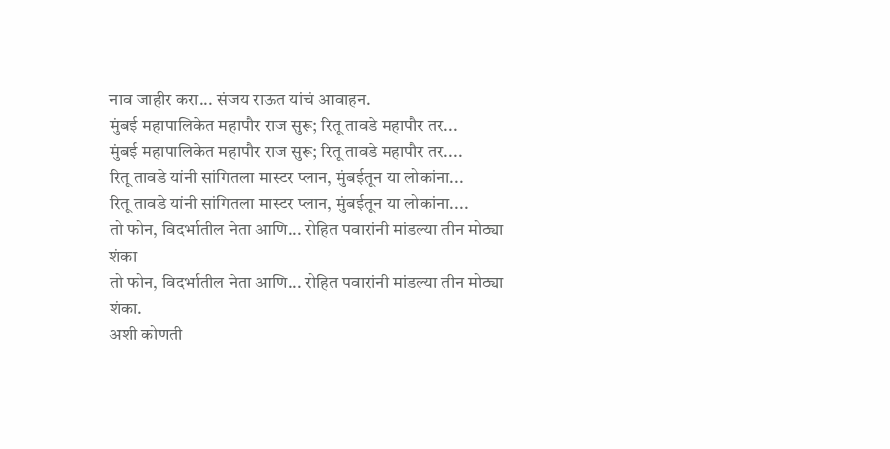नाव जाहीर करा... संजय राऊत यांचं आवाहन.
मुंबई महापालिकेत महापौर राज सुरू; रितू तावडे महापौर तर...
मुंबई महापालिकेत महापौर राज सुरू; रितू तावडे महापौर तर....
रितू तावडे यांनी सांगितला मास्टर प्लान, मुंबईतून या लोकांना...
रितू तावडे यांनी सांगितला मास्टर प्लान, मुंबईतून या लोकांना....
तो फोन, विदर्भातील नेता आणि... रोहित पवारांनी मांडल्या तीन मोठ्या शंका
तो फोन, विदर्भातील नेता आणि... रोहित पवारांनी मांडल्या तीन मोठ्या शंका.
अशी कोणती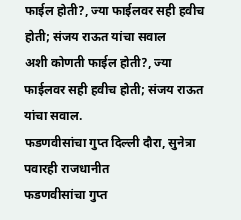फाईल होती?, ज्या फाईलवर सही हवीच होती; संजय राऊत यांचा सवाल
अशी कोणती फाईल होती?, ज्या फाईलवर सही हवीच होती; संजय राऊत यांचा सवाल.
फडणवीसांचा गुप्त दिल्ली दौरा, सुनेत्रा पवारही राजधानीत
फडणवीसांचा गुप्त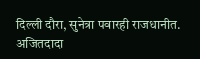दिल्ली दौरा, सुनेत्रा पवारही राजधानीत.
अजितदादा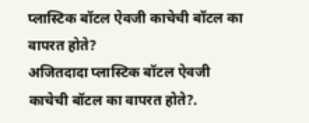प्लास्टिक बॉटल ऐवजी काचेची बॉटल का वापरत होते?
अजितदादा प्लास्टिक बॉटल ऐवजी काचेची बॉटल का वापरत होते?.